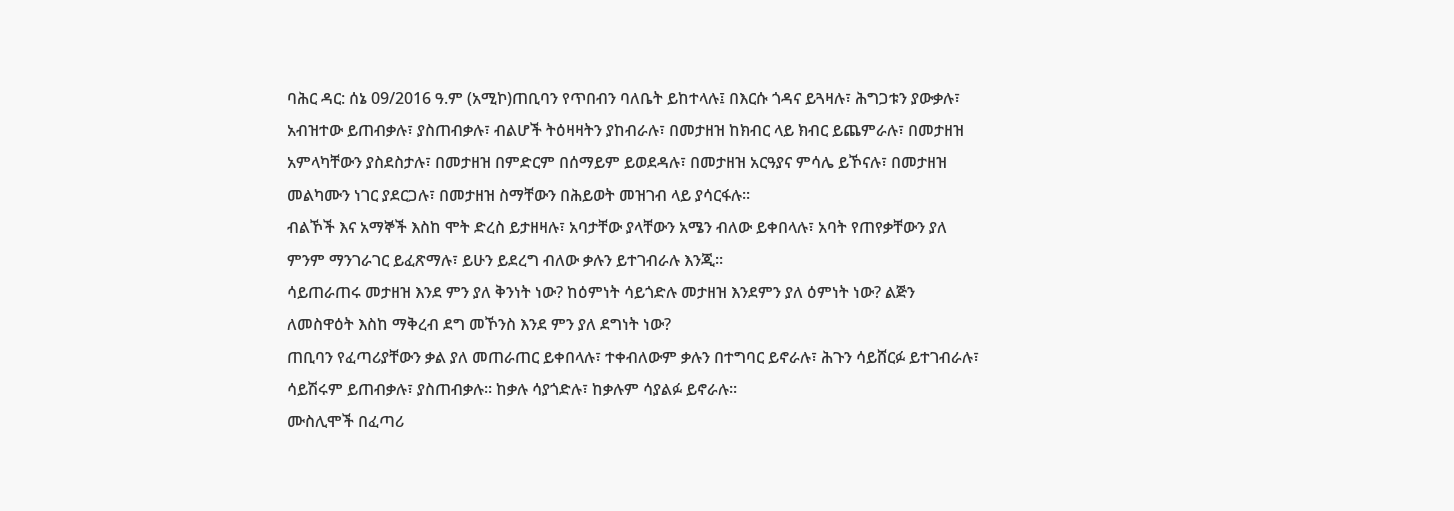ባሕር ዳር: ሰኔ 09/2016 ዓ.ም (አሚኮ)ጠቢባን የጥበብን ባለቤት ይከተላሉ፤ በእርሱ ጎዳና ይጓዛሉ፣ ሕግጋቱን ያውቃሉ፣ አብዝተው ይጠብቃሉ፣ ያስጠብቃሉ፣ ብልሆች ትዕዛዛትን ያከብራሉ፣ በመታዘዝ ከክብር ላይ ክብር ይጨምራሉ፣ በመታዘዝ አምላካቸውን ያስደስታሉ፣ በመታዘዝ በምድርም በሰማይም ይወደዳሉ፣ በመታዘዝ አርዓያና ምሳሌ ይኾናሉ፣ በመታዘዝ መልካሙን ነገር ያደርጋሉ፣ በመታዘዝ ስማቸውን በሕይወት መዝገብ ላይ ያሳርፋሉ፡፡
ብልኾች እና አማኞች እስከ ሞት ድረስ ይታዘዛሉ፣ አባታቸው ያላቸውን አሜን ብለው ይቀበላሉ፣ አባት የጠየቃቸውን ያለ ምንም ማንገራገር ይፈጽማሉ፣ ይሁን ይደረግ ብለው ቃሉን ይተገብራሉ እንጂ፡፡
ሳይጠራጠሩ መታዘዝ እንደ ምን ያለ ቅንነት ነው? ከዕምነት ሳይጎድሉ መታዘዝ እንደምን ያለ ዕምነት ነው? ልጅን ለመስዋዕት እስከ ማቅረብ ደግ መኾንስ እንደ ምን ያለ ደግነት ነው?
ጠቢባን የፈጣሪያቸውን ቃል ያለ መጠራጠር ይቀበላሉ፣ ተቀብለውም ቃሉን በተግባር ይኖራሉ፣ ሕጉን ሳይሸርፉ ይተገብራሉ፣ ሳይሽሩም ይጠብቃሉ፣ ያስጠብቃሉ፡፡ ከቃሉ ሳያጎድሉ፣ ከቃሉም ሳያልፉ ይኖራሉ፡፡
ሙስሊሞች በፈጣሪ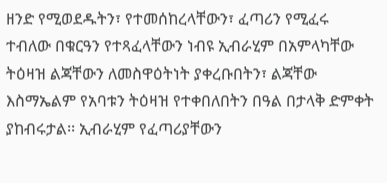ዘንድ የሚወደዱትን፣ የተመሰከረላቸውን፣ ፈጣሪን የሚፈሩ ተብለው በቁርዓን የተጻፈላቸውን ነብዩ ኢብራሂም በአምላካቸው ትዕዛዝ ልጃቸውን ለመስዋዕትነት ያቀረቡበትን፣ ልጃቸው እስማኤልም የአባቱን ትዕዛዝ የተቀበለበትን በዓል በታላቅ ድምቀት ያከብሩታል፡፡ ኢብራሂም የፈጣሪያቸውን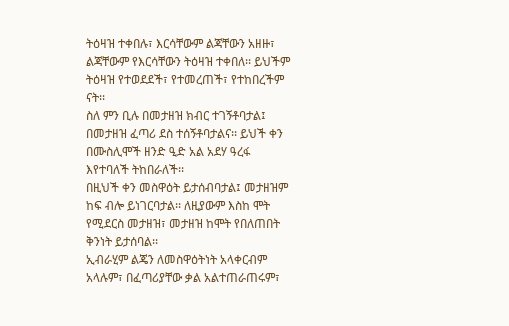ትዕዛዝ ተቀበሉ፣ እርሳቸውም ልጃቸውን አዘዙ፣ ልጃቸውም የእርሳቸውን ትዕዛዝ ተቀበለ፡፡ ይህችም ትዕዛዝ የተወደደች፣ የተመረጠች፣ የተከበረችም ናት፡፡
ስለ ምን ቢሉ በመታዘዝ ክብር ተገኝቶባታል፤ በመታዘዝ ፈጣሪ ደስ ተሰኝቶባታልና፡፡ ይህች ቀን በሙስሊሞች ዘንድ ዒድ አል አደሃ ዓረፋ እየተባለች ትከበራለች፡፡
በዚህች ቀን መስዋዕት ይታሰብባታል፤ መታዘዝም ከፍ ብሎ ይነገርባታል፡፡ ለዚያውም እስከ ሞት የሚደርስ መታዘዝ፣ መታዘዝ ከሞት የበለጠበት ቅንነት ይታሰባል፡፡
ኢብራሂም ልጄን ለመስዋዕትነት አላቀርብም አላሉም፣ በፈጣሪያቸው ቃል አልተጠራጠሩም፣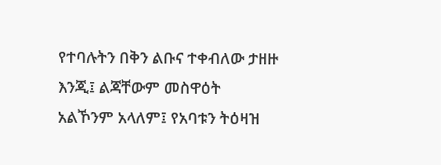የተባሉትን በቅን ልቡና ተቀብለው ታዘዙ እንጂ፤ ልጃቸውም መስዋዕት አልኾንም አላለም፤ የአባቱን ትዕዛዝ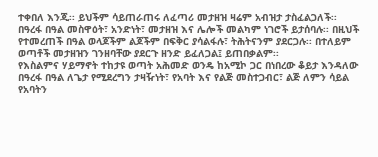ተቀበለ እንጂ፡፡ ይህችም ሳይጠራጠሩ ለፈጣሪ መታዘዝ ዛሬም አብዝታ ታስፈልጋለች፡፡
በዓረፋ በዓል መስዋዕት፣ አንድነት፣ መታዘዝ እና ሌሎች መልካም ነገሮች ይታሰባሉ፡፡ በዚህች የተመረጠች በዓል ወላጆችም ልጆችም በፍቅር ያሳልፋሉ፣ ትሕትናንም ያደርጋሉ፡፡ በተለይም ወጣቶች መታዘዝን ገንዘባቸው ያደርጉ ዘንድ ይፈለጋል፤ ይጠበቃልም፡፡
የእስልምና ሃይማኖት ተከታዩ ወጣት አሕመድ ወንዴ ከአሚኮ ጋር በነበረው ቆይታ እንዳለው በዓረፋ በዓል ለጌታ የሚደረግን ታዛዥነት፣ የአባት እና የልጅ መስተጋብር፣ ልጅ ለምን ሳይል የአባትን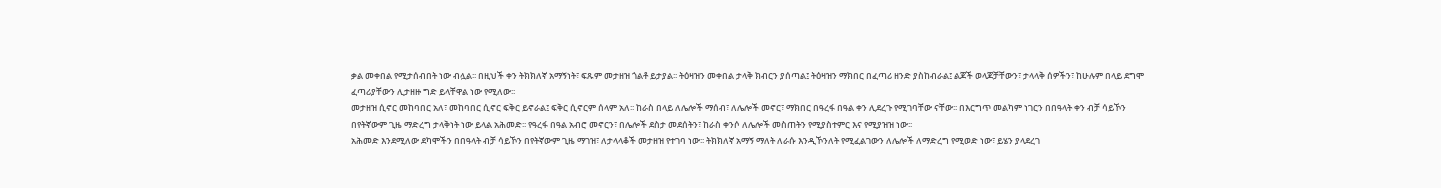ቃል መቀበል የሚታሰብበት ነው ብሏል፡፡ በዚህች ቀን ትክክለኛ አማኝነት፣ ፍጹም መታዘዝ ጎልቶ ይታያል፡፡ ትዕዛዝን መቀበል ታላቅ ክብርን ያሰጣል፤ ትዕዛዝን ማክበር በፈጣሪ ዘንድ ያስከብራል፤ ልጆች ወላጆቻቸውን፣ ታላላቅ ሰዎችን፣ ከሁሉም በላይ ደግሞ ፈጣሪያቸውን ሊታዘዙ ግድ ይላቸዋል ነው የሚለው፡፡
መታዘዝ ሲኖር መከባበር አለ፣ መከባበር ሲኖር ፍቅር ይኖራል፤ ፍቅር ሲኖርም ሰላም አለ፡፡ ከራስ በላይ ለሌሎች ማሰብ፣ ለሌሎች መኖር፣ ማክበር በዓረፋ በዓል ቀን ሊደረጉ የሚገባቸው ናቸው፡፡ በእርግጥ መልካም ነገርን በበዓላት ቀን ብቻ ሳይኾን በየትኛውም ጊዜ ማድረግ ታላቅነት ነው ይላል አሕመድ፡፡ የዓረፋ በዓል አብሮ መኖርን፣ በሌሎች ደስታ መደሰትን፣ ከራስ ቀንሶ ለሌሎች መስጠትን የሚያስተምር እና የሚያዝዝ ነው፡፡
አሕመድ እንደሚለው ደካሞችን በበዓላት ብቻ ሳይኾን በየትኛውም ጊዜ ማገዝ፣ ለታላላቆች መታዘዝ የተገባ ነው፡፡ ትክክለኛ አማኝ ማለት ለራሱ እንዲኾንለት የሚፈልገውን ለሌሎች ለማድረግ የሚወድ ነው፣ ይሄን ያላደረገ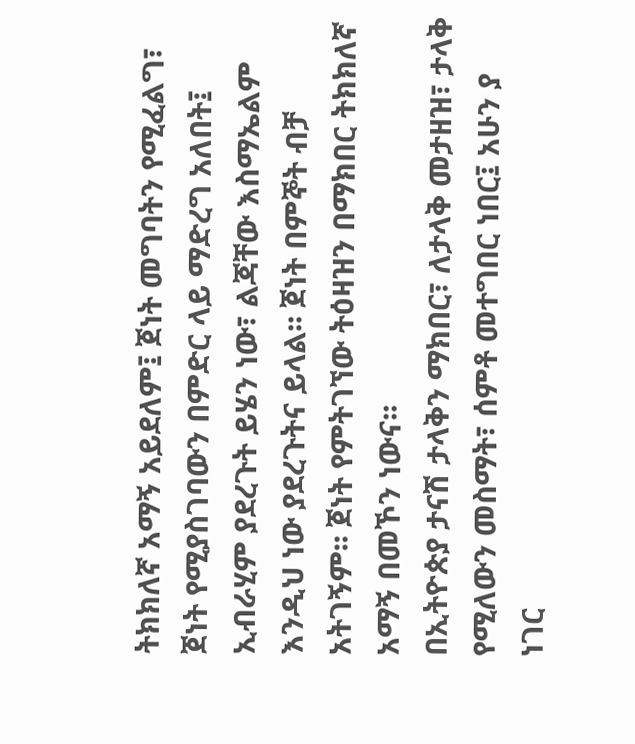ትክክለኛ አማኝ አይደለም፤ ጀነት መግባትን የሚፈልግ፣ ጀነት የሚያስገባውን በምድር ላይ ማድረግ አለበት፤ ኢብራሂም ያደረጉት ይሄን ነው፣ ልጃቸው እስማኤልም እንዲህ ነው ያደረጉትና ይላል፡፡ ጀነት በምኞት ብቻ አትገኝም፡፡ ጀነት የምትገኘው ትዕዛዝን በማክበር ትክክለኛ አማኝ በመኾን ነውና፡፡
በኢትዮጵያ ታናሽ ታላቅን ማክበር፣ ለታላቅ መታዘዝ፣ ታላቅ የሚለውን መስማት፣ ሰምቶ መተግበር ነበር፤ አሁን ያ ነገር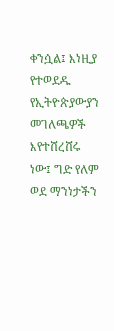ቀንሷል፤ እነዚያ የተወደዱ የኢትዮጵያውያን መገለጫዎች እየተሸረሸሩ ነው፤ ግድ የለም ወደ ማንነታችን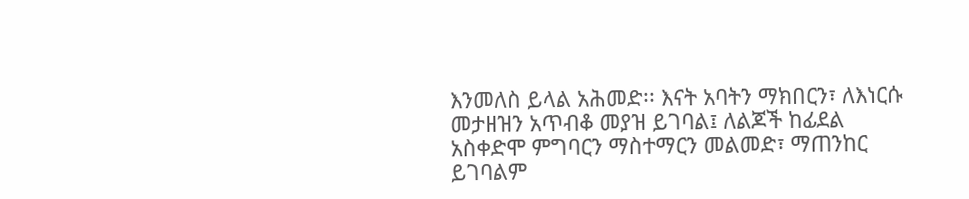እንመለስ ይላል አሕመድ፡፡ እናት አባትን ማክበርን፣ ለእነርሱ መታዘዝን አጥብቆ መያዝ ይገባል፤ ለልጆች ከፊደል አስቀድሞ ምግባርን ማስተማርን መልመድ፣ ማጠንከር ይገባልም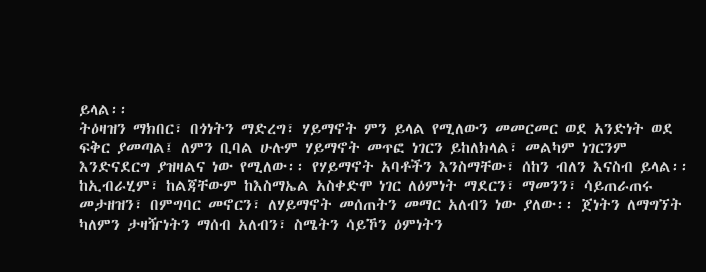ይላል፡፡
ትዕዛዝን ማክበር፣ በጎነትን ማድረግ፣ ሃይማኖት ምን ይላል የሚለውን መመርመር ወደ አንድነት ወደ ፍቅር ያመጣል፤ ለምን ቢባል ሁሉም ሃይማኖት መጥፎ ነገርን ይከለክላል፣ መልካም ነገርንም እንድናደርግ ያዝዛልና ነው የሚለው፡፡ የሃይማኖት አባቶችን እንስማቸው፣ ሰከን ብለን እናስብ ይላል፡፡
ከኢብራሂም፣ ከልጃቸውም ከእስማኤል አስቀድሞ ነገር ለዕምነት ማደርን፣ ማመንን፣ ሳይጠራጠሩ መታዘዝን፣ በምግባር መኖርን፣ ለሃይማኖት መሰጠትን መማር አለብን ነው ያለው፡፡ ጀነትን ለማግኘት ካለምን ታዛዥነትን ማሰብ አለብን፣ ስሜትን ሳይኾን ዕምነትን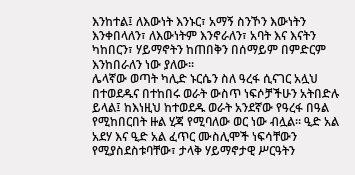እንከተል፤ ለእውነት እንኑር፣ አማኝ ስንኾን እውነትን እንቀበላለን፣ ለእውነትም እንኖራለን፣ አባት እና እናትን ካከበርን፣ ሃይማኖትን ከጠበቅን በሰማይም በምድርም እንከበራለን ነው ያለው፡፡
ሌላኛው ወጣት ካሊድ ኑርሴን ስለ ዓረፋ ሲናገር አሏህ በተወደዱና በተከበሩ ወራት ውስጥ ነፍሶቻችሁን አትበድሉ ይላል፤ ከእነዚህ ከተወደዱ ወራት አንደኛው የዓረፋ በዓል የሚከበርበት ዙል ሂጃ የሚባለው ወር ነው ብሏል፡፡ ዒድ አል አደሃ እና ዒድ አል ፈጥር ሙስሊሞች ነፍሳቸውን የሚያስደስቱባቸው፣ ታላቅ ሃይማኖታዊ ሥርዓትን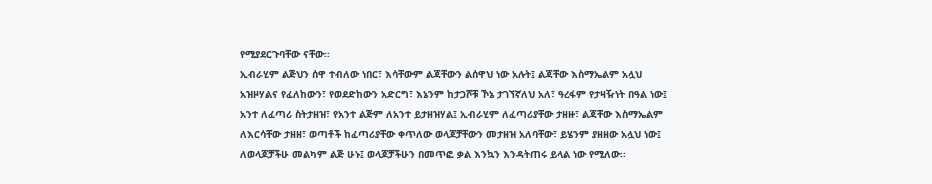የሚያደርጉባቸው ናቸው፡፡
ኢብራሂም ልጅህን ሰዋ ተብለው ነበር፣ እሳቸውም ልጃቸውን ልሰዋህ ነው አሉት፤ ልጃቸው እስማኤልም አሏህ አዝዞሃልና የፈለከውን፣ የወደድከውን አድርግ፣ እኔንም ከታጋሾቹ ኾኔ ታገኘኛለህ አለ፣ ዓረፋም የታዛዥነት በዓል ነው፤ አንተ ለፈጣሪ ስትታዘዝ፣ የአንተ ልጅም ለአንተ ይታዘዝሃል፤ ኢብራሂም ለፈጣሪያቸው ታዘዙ፣ ልጃቸው እስማኤልም ለእርሳቸው ታዘዘ፣ ወጣቶች ከፈጣሪያቸው ቀጥለው ወላጆቻቸውን መታዘዝ አለባቸው፣ ይሄንም ያዘዘው አሏህ ነው፤ ለወላጆቻችሁ መልካም ልጅ ሁኑ፤ ወላጆቻችሁን በመጥፎ ቃል እንኳን እንዳትጠሩ ይላል ነው የሚለው፡፡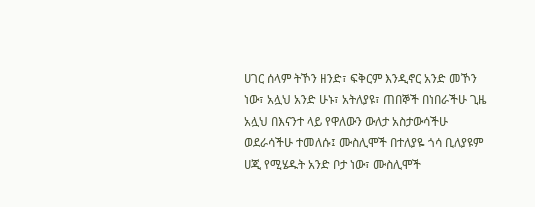ሀገር ሰላም ትኾን ዘንድ፣ ፍቅርም እንዲኖር አንድ መኾን ነው፣ አሏህ አንድ ሁኑ፣ አትለያዩ፣ ጠበኞች በነበራችሁ ጊዜ አሏህ በእናንተ ላይ የዋለውን ውለታ አስታውሳችሁ ወደራሳችሁ ተመለሱ፤ ሙስሊሞች በተለያዬ ጎሳ ቢለያዩም ሀጂ የሚሄዱት አንድ ቦታ ነው፣ ሙስሊሞች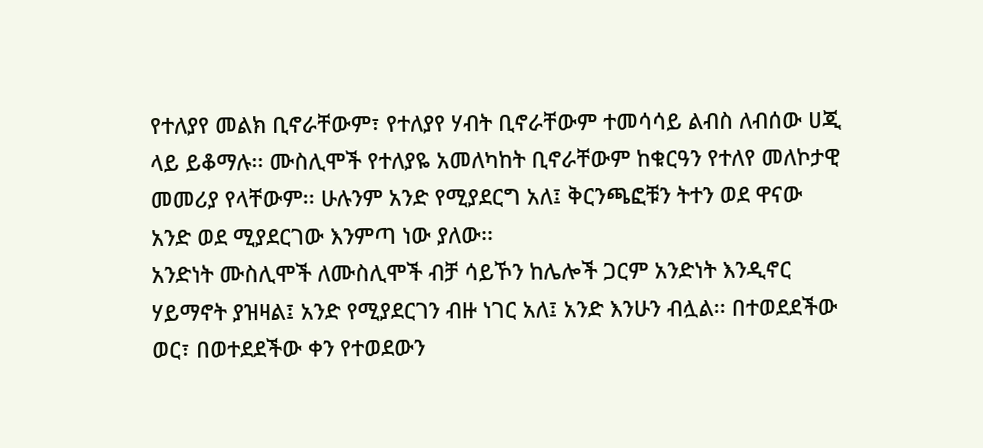የተለያየ መልክ ቢኖራቸውም፣ የተለያየ ሃብት ቢኖራቸውም ተመሳሳይ ልብስ ለብሰው ሀጂ ላይ ይቆማሉ፡፡ ሙስሊሞች የተለያዬ አመለካከት ቢኖራቸውም ከቁርዓን የተለየ መለኮታዊ መመሪያ የላቸውም፡፡ ሁሉንም አንድ የሚያደርግ አለ፤ ቅርንጫፎቹን ትተን ወደ ዋናው አንድ ወደ ሚያደርገው እንምጣ ነው ያለው፡፡
አንድነት ሙስሊሞች ለሙስሊሞች ብቻ ሳይኾን ከሌሎች ጋርም አንድነት እንዲኖር ሃይማኖት ያዝዛል፤ አንድ የሚያደርገን ብዙ ነገር አለ፤ አንድ እንሁን ብሏል፡፡ በተወደደችው ወር፣ በወተደደችው ቀን የተወደውን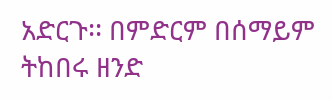አድርጉ፡፡ በምድርም በሰማይም ትከበሩ ዘንድ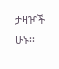ታዛዦች ሁኑ፡፡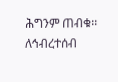ሕግንም ጠብቁ፡፡
ለኅብረተሰብ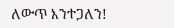ለውጥ እንተጋለን!